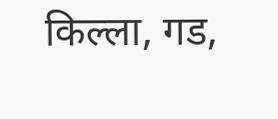किल्ला, गड,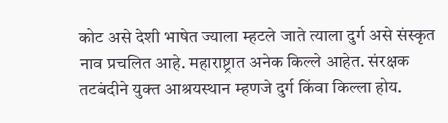कोट असे देशी भाषेत ज्याला म्हटले जाते त्याला दुर्ग असे संस्कृत नाव प्रचलित आहे. महाराष्ट्रात अनेक किल्ले आहेत. संरक्षक तटबंदीने युक्त आश्रयस्थान म्हणजे दुर्ग किंवा किल्ला होय.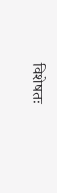विशेषतः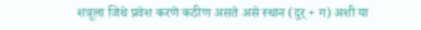शत्रूला जिथे प्रवेश करणे कठीण असते असे स्थान (दुर्‌ + ग) अशी या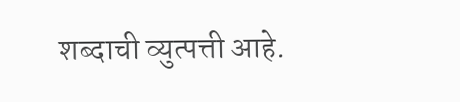शब्दाची व्युत्पत्ती आहे.